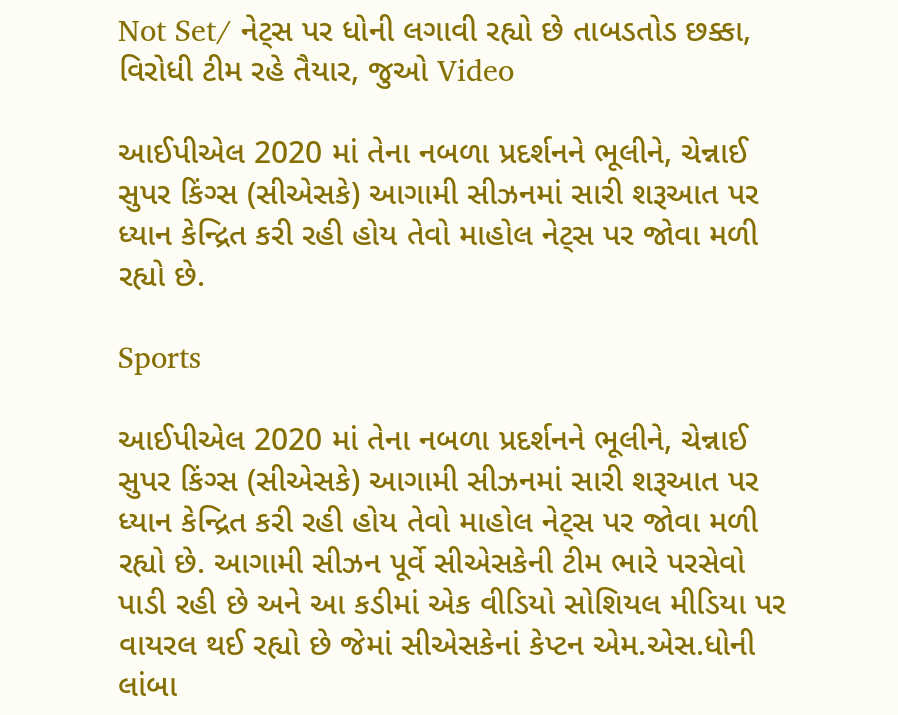Not Set/ નેટ્સ પર ધોની લગાવી રહ્યો છે તાબડતોડ છક્કા, વિરોધી ટીમ રહે તૈયાર, જુઓ Video

આઈપીએલ 2020 માં તેના નબળા પ્રદર્શનને ભૂલીને, ચેન્નાઈ સુપર કિંગ્સ (સીએસકે) આગામી સીઝનમાં સારી શરૂઆત પર ધ્યાન કેન્દ્રિત કરી રહી હોય તેવો માહોલ નેટ્સ પર જોવા મળી રહ્યો છે.

Sports

આઈપીએલ 2020 માં તેના નબળા પ્રદર્શનને ભૂલીને, ચેન્નાઈ સુપર કિંગ્સ (સીએસકે) આગામી સીઝનમાં સારી શરૂઆત પર ધ્યાન કેન્દ્રિત કરી રહી હોય તેવો માહોલ નેટ્સ પર જોવા મળી રહ્યો છે. આગામી સીઝન પૂર્વે સીએસકેની ટીમ ભારે પરસેવો પાડી રહી છે અને આ કડીમાં એક વીડિયો સોશિયલ મીડિયા પર વાયરલ થઈ રહ્યો છે જેમાં સીએસકેનાં કેપ્ટન એમ.એસ.ધોની લાંબા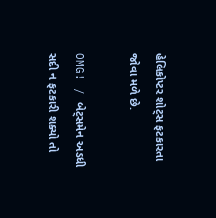હેલિકોપ્ટર શોટ્સ ફટકારતા જોવા મળે છે.

OMG! / બેટ્સમેન અડધી સદી ન ફટકારી શક્યો તો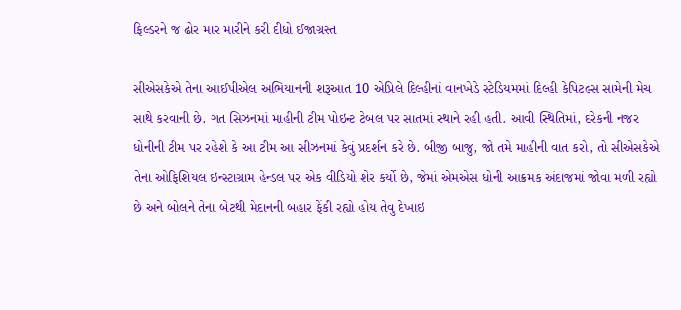ફિલ્ડરને જ ઢોર માર મારીને કરી દીધો ઈજાગ્રસ્ત

સીએસકેએ તેના આઈપીએલ અભિયાનની શરૂઆત 10 એપ્રિલે દિલ્હીનાં વાનખેડે સ્ટેડિયમમાં દિલ્હી કેપિટલ્સ સામેની મેચ સાથે કરવાની છે. ગત સિઝનમાં માહીની ટીમ પોઇન્ટ ટેબલ પર સાતમાં સ્થાને રહી હતી. આવી સ્થિતિમાં, દરેકની નજર ધોનીની ટીમ પર રહેશે કે આ ટીમ આ સીઝનમાં કેવું પ્રદર્શન કરે છે. બીજી બાજુ, જો તમે માહીની વાત કરો, તો સીએસકેએ તેના ઓફિશિયલ ઇન્સ્ટાગ્રામ હેન્ડલ પર એક વીડિયો શેર કર્યો છે, જેમાં એમએસ ધોની આક્રમક અંદાજમાં જોવા મળી રહ્યો છે અને બોલને તેના બેટથી મેદાનની બહાર ફેંકી રહ્યો હોય તેવુ દેખાઇ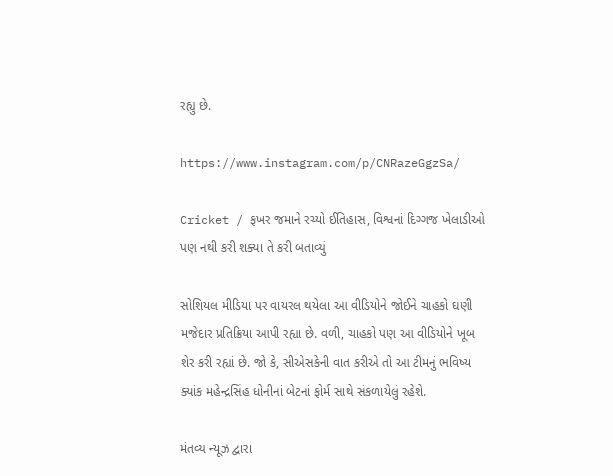રહ્યુ છે.

https://www.instagram.com/p/CNRazeGgzSa/

Cricket / ફખર જમાને રચ્યો ઈતિહાસ, વિશ્વનાં દિગ્ગજ ખેલાડીઓ પણ નથી કરી શક્યા તે કરી બતાવ્યું

સોશિયલ મીડિયા પર વાયરલ થયેલા આ વીડિયોને જોઈને ચાહકો ઘણી મજેદાર પ્રતિક્રિયા આપી રહ્યા છે. વળી, ચાહકો પણ આ વીડિયોને ખૂબ શેર કરી રહ્યાં છે. જો કે, સીએસકેની વાત કરીએ તો આ ટીમનું ભવિષ્ય ક્યાંક મહેન્દ્રસિંહ ધોનીનાં બેટનાં ફોર્મ સાથે સંકળાયેલું રહેશે.

મંતવ્ય ન્યૂઝ દ્વારા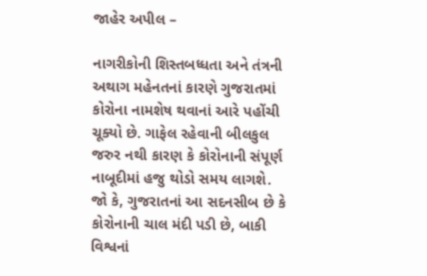જાહેર અપીલ –

નાગરીકોની શિસ્તબધ્ધતા અને તંત્રની અથાગ મહેનતનાં કારણે ગુજરાતમાં કોરોના નામશેષ થવાનાં આરે પહોંચી ચૂક્યો છે. ગાફેલ રહેવાની બીલકુલ જરુર નથી કારણ કે કોરોનાની સંપૂર્ણ નાબૂદીમાં હજુ થોડો સમય લાગશે. જો કે, ગુજરાતનાં આ સદનસીબ છે કે કોરોનાની ચાલ મંદી પડી છે, બાકી વિશ્વનાં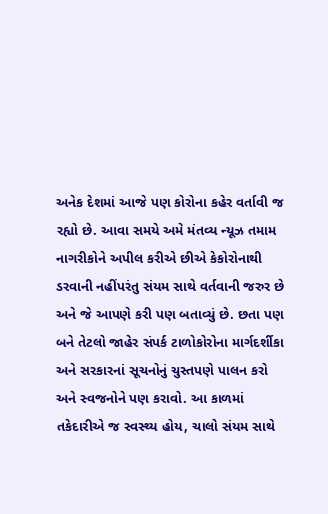અનેક દેશમાં આજે પણ કોરોના કહેર વર્તાવી જ રહ્યો છે. આવા સમયે અમે મંતવ્ય ન્યૂઝ તમામ નાગરીકોને અપીલ કરીએ છીએ કેકોરોનાથી ડરવાની નહીંપરંતુ સંયમ સાથે વર્તવાની જરુર છે અને જે આપણે કરી પણ બતાવ્યું છે. છતા પણ બને તેટલો જાહેર સંપર્ક ટાળોકોરોના માર્ગદર્શીકા અને સરકારનાં સૂચનોનું ચુસ્તપણે પાલન કરો અને સ્વજનોને પણ કરાવો. આ કાળમાં તકેદારીએ જ સ્વસ્થ્ય હોય, ચાલો સંયમ સાથે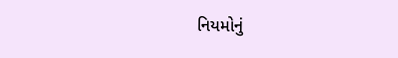નિયમોનું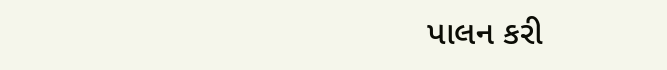પાલન કરી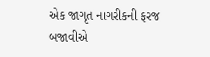એક જાગૃત નાગરીકની ફરજ બજાવીએ